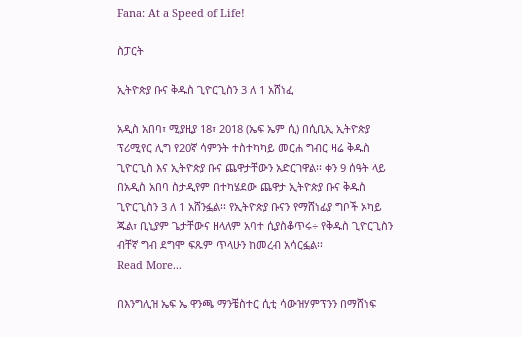Fana: At a Speed of Life!

ስፓርት

ኢትዮጵያ ቡና ቅዱስ ጊዮርጊስን 3 ለ 1 አሸነፈ

አዲስ አበባ፣ ሚያዚያ 18፣ 2018 (ኤፍ ኤም ሲ) በሲቢኢ ኢትዮጵያ ፕሪሚየር ሊግ የ20ኛ ሳምንት ተስተካካይ መርሐ ግብር ዛሬ ቅዱስ ጊዮርጊስ እና ኢትዮጵያ ቡና ጨዋታቸውን አድርገዋል፡፡ ቀን 9 ሰዓት ላይ በአዲስ አበባ ስታዲየም በተካሄደው ጨዋታ ኢትዮጵያ ቡና ቅዱስ ጊዮርጊስን 3 ለ 1 አሸንፏል፡፡ የኢትዮጵያ ቡናን የማሸነፊያ ግቦች ኦካይ ጁል፣ ቢኒያም ጌታቸውና ዘላለም አባተ ሲያስቆጥሩ÷ የቅዱስ ጊዮርጊስን ብቸኛ ግብ ደግሞ ፍጹም ጥላሁን ከመረብ አሳርፏል፡፡
Read More...

በእንግሊዝ ኤፍ ኤ ዋንጫ ማንቼስተር ሲቲ ሳውዝሃምፕንን በማሸነፍ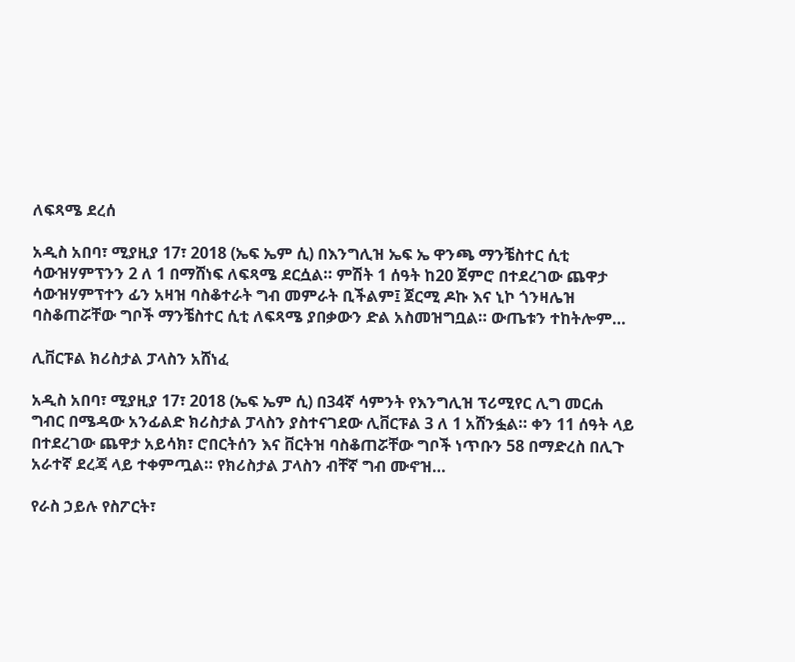ለፍጻሜ ደረሰ

አዲስ አበባ፣ ሚያዚያ 17፣ 2018 (ኤፍ ኤም ሲ) በእንግሊዝ ኤፍ ኤ ዋንጫ ማንቼስተር ሲቲ ሳውዝሃምፕንን 2 ለ 1 በማሸነፍ ለፍጻሜ ደርሷል። ምሽት 1 ሰዓት ከ20 ጀምሮ በተደረገው ጨዋታ ሳውዝሃምፕተን ፊን አዛዝ ባስቆተራት ግብ መምራት ቢችልም፤ ጀርሚ ዶኩ እና ኒኮ ጎንዛሌዝ ባስቆጠሯቸው ግቦች ማንቼስተር ሲቲ ለፍጻሜ ያበቃውን ድል አስመዝግቧል። ውጤቱን ተከትሎም…

ሊቨርፑል ክሪስታል ፓላስን አሸነፈ

አዲስ አበባ፣ ሚያዚያ 17፣ 2018 (ኤፍ ኤም ሲ) በ34ኛ ሳምንት የእንግሊዝ ፕሪሚየር ሊግ መርሐ ግብር በሜዳው አንፊልድ ክሪስታል ፓላስን ያስተናገደው ሊቨርፑል 3 ለ 1 አሸንፏል። ቀን 11 ሰዓት ላይ በተደረገው ጨዋታ አይሳክ፣ ሮበርትሰን እና ቨርትዝ ባስቆጠሯቸው ግቦች ነጥቡን 58 በማድረስ በሊጉ አራተኛ ደረጃ ላይ ተቀምጧል። የክሪስታል ፓላስን ብቸኛ ግብ ሙኖዝ…

የራስ ኃይሉ የስፖርት፣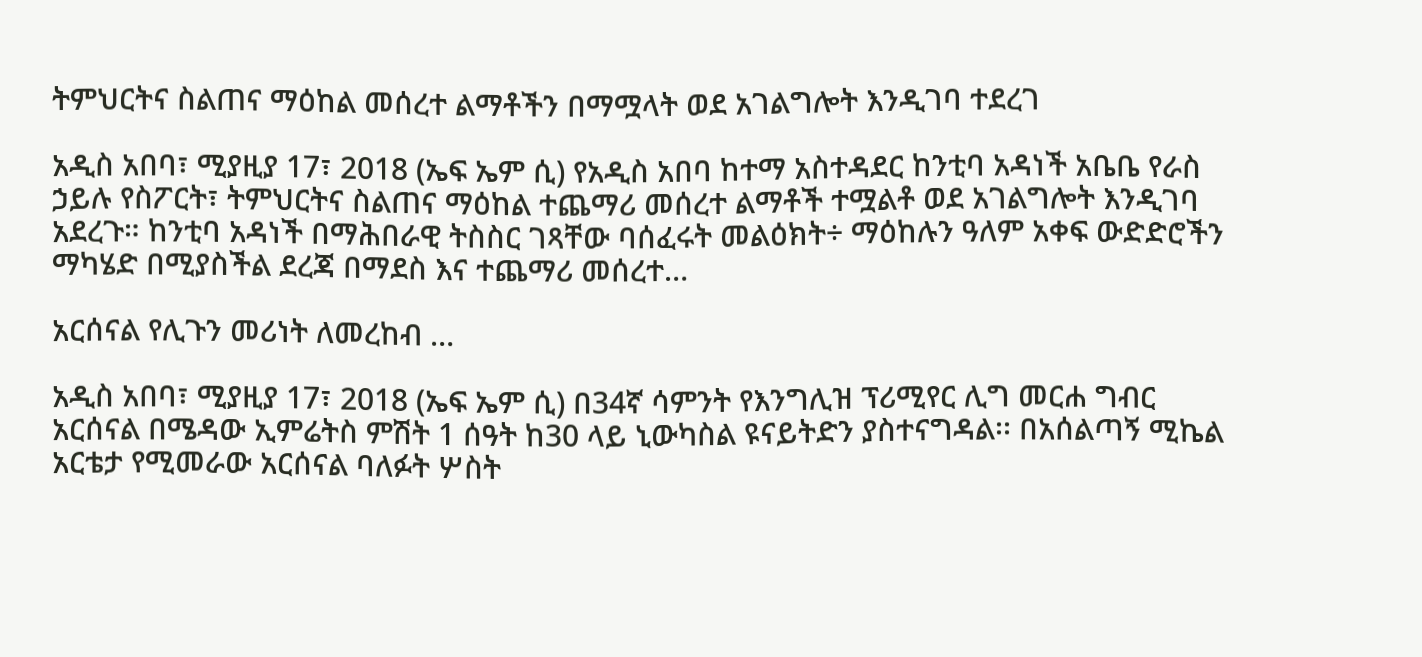ትምህርትና ስልጠና ማዕከል መሰረተ ልማቶችን በማሟላት ወደ አገልግሎት እንዲገባ ተደረገ

አዲስ አበባ፣ ሚያዚያ 17፣ 2018 (ኤፍ ኤም ሲ) የአዲስ አበባ ከተማ አስተዳደር ከንቲባ አዳነች አቤቤ የራስ ኃይሉ የስፖርት፣ ትምህርትና ስልጠና ማዕከል ተጨማሪ መሰረተ ልማቶች ተሟልቶ ወደ አገልግሎት እንዲገባ አደረጉ። ከንቲባ አዳነች በማሕበራዊ ትስስር ገጻቸው ባሰፈሩት መልዕክት÷ ማዕከሉን ዓለም አቀፍ ውድድሮችን ማካሄድ በሚያስችል ደረጃ በማደስ እና ተጨማሪ መሰረተ…

አርሰናል የሊጉን መሪነት ለመረከብ …

አዲስ አበባ፣ ሚያዚያ 17፣ 2018 (ኤፍ ኤም ሲ) በ34ኛ ሳምንት የእንግሊዝ ፕሪሚየር ሊግ መርሐ ግብር አርሰናል በሜዳው ኢምሬትስ ምሽት 1 ሰዓት ከ30 ላይ ኒውካስል ዩናይትድን ያስተናግዳል፡፡ በአሰልጣኝ ሚኬል አርቴታ የሚመራው አርሰናል ባለፉት ሦስት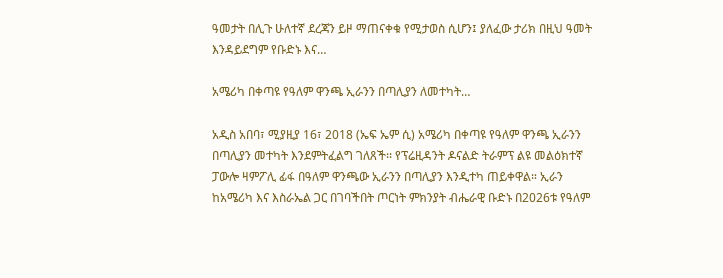ዓመታት በሊጉ ሁለተኛ ደረጃን ይዞ ማጠናቀቁ የሚታወስ ሲሆን፤ ያለፈው ታሪክ በዚህ ዓመት እንዳይደግም የቡድኑ እና…

አሜሪካ በቀጣዩ የዓለም ዋንጫ ኢራንን በጣሊያን ለመተካት…

አዲስ አበባ፣ ሚያዚያ 16፣ 2018 (ኤፍ ኤም ሲ) አሜሪካ በቀጣዩ የዓለም ዋንጫ ኢራንን በጣሊያን መተካት እንደምትፈልግ ገለጸች፡፡ የፕሬዚዳንት ዶናልድ ትራምፕ ልዩ መልዕክተኛ ፓውሎ ዛምፖሊ ፊፋ በዓለም ዋንጫው ኢራንን በጣሊያን እንዲተካ ጠይቀዋል። ኢራን ከአሜሪካ እና እስራኤል ጋር በገባችበት ጦርነት ምክንያት ብሔራዊ ቡድኑ በ2026ቱ የዓለም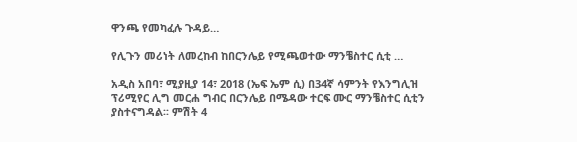ዋንጫ የመካፈሉ ጉዳይ…

የሊጉን መሪነት ለመረከብ ከበርንሌይ የሚጫወተው ማንቼስተር ሲቲ …

አዲስ አበባ፣ ሚያዚያ 14፣ 2018 (ኤፍ ኤም ሲ) በ34ኛ ሳምንት የእንግሊዝ ፕሪሚየር ሊግ መርሐ ግብር በርንሌይ በሜዳው ተርፍ ሙር ማንቼስተር ሲቲን ያስተናግዳል፡፡ ምሽት 4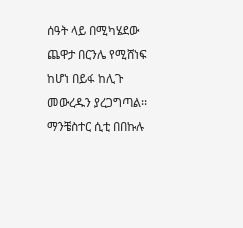ሰዓት ላይ በሚካሄደው ጨዋታ በርንሌ የሚሸነፍ ከሆነ በይፋ ከሊጉ መውረዱን ያረጋግጣል፡፡ ማንቼስተር ሲቲ በበኩሉ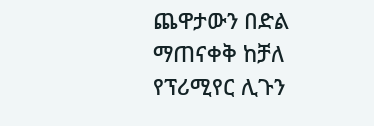ጨዋታውን በድል ማጠናቀቅ ከቻለ የፕሪሚየር ሊጉን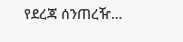የደረጃ ሰንጠረዥ…